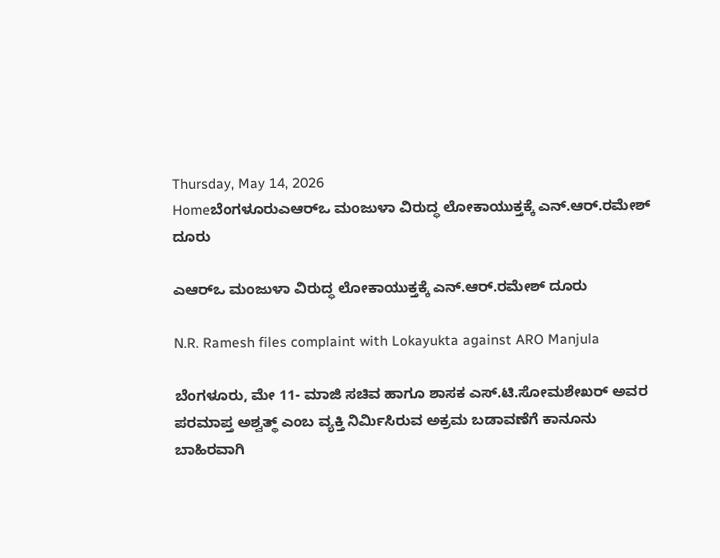Thursday, May 14, 2026
Homeಬೆಂಗಳೂರುಎಆರ್‌ಒ ಮಂಜುಳಾ ವಿರುದ್ಧ ಲೋಕಾಯುಕ್ತಕ್ಕೆ ಎನ್‌.ಆರ್‌.ರಮೇಶ್‌ ದೂರು

ಎಆರ್‌ಒ ಮಂಜುಳಾ ವಿರುದ್ಧ ಲೋಕಾಯುಕ್ತಕ್ಕೆ ಎನ್‌.ಆರ್‌.ರಮೇಶ್‌ ದೂರು

N.R. Ramesh files complaint with Lokayukta against ARO Manjula

ಬೆಂಗಳೂರು, ಮೇ 11- ಮಾಜಿ ಸಚಿವ ಹಾಗೂ ಶಾಸಕ ಎಸ್‌‍.ಟಿ.ಸೋಮಶೇಖರ್‌ ಅವರ ಪರಮಾಪ್ತ ಅಶ್ವತ್ಥ್ ಎಂಬ ವ್ಯಕ್ತಿ ನಿರ್ಮಿಸಿರುವ ಅಕ್ರಮ ಬಡಾವಣೆಗೆ ಕಾನೂನು ಬಾಹಿರವಾಗಿ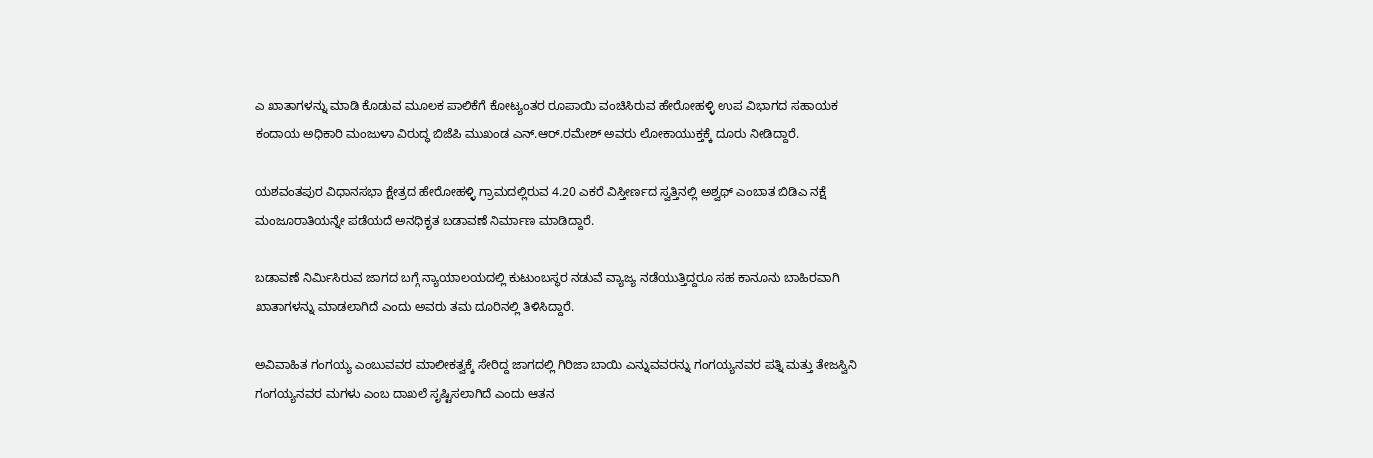ಎ ಖಾತಾಗಳನ್ನು ಮಾಡಿ ಕೊಡುವ ಮೂಲಕ ಪಾಲಿಕೆಗೆ ಕೋಟ್ಯಂತರ ರೂಪಾಯಿ ವಂಚಿಸಿರುವ ಹೇರೋಹಳ್ಳಿ ಉಪ ವಿಭಾಗದ ಸಹಾಯಕ ಕಂದಾಯ ಅಧಿಕಾರಿ ಮಂಜುಳಾ ವಿರುದ್ಧ ಬಿಜೆಪಿ ಮುಖಂಡ ಎನ್‌.ಆರ್‌.ರಮೇಶ್‌ ಅವರು ಲೋಕಾಯುಕ್ತಕ್ಕೆ ದೂರು ನೀಡಿದ್ದಾರೆ.

ಯಶವಂತಪುರ ವಿಧಾನಸಭಾ ಕ್ಷೇತ್ರದ ಹೇರೋಹಳ್ಳಿ ಗ್ರಾಮದಲ್ಲಿರುವ 4.20 ಎಕರೆ ವಿಸ್ತೀರ್ಣದ ಸ್ವತ್ತಿನಲ್ಲಿ ಅಶ್ವಥ್‌ ಎಂಬಾತ ಬಿಡಿಎ ನಕ್ಷೆ ಮಂಜೂರಾತಿಯನ್ನೇ ಪಡೆಯದೆ ಅನಧಿಕೃತ ಬಡಾವಣೆ ನಿರ್ಮಾಣ ಮಾಡಿದ್ದಾರೆ.

ಬಡಾವಣೆ ನಿರ್ಮಿಸಿರುವ ಜಾಗದ ಬಗ್ಗೆ ನ್ಯಾಯಾಲಯದಲ್ಲಿ ಕುಟುಂಬಸ್ಥರ ನಡುವೆ ವ್ಯಾಜ್ಯ ನಡೆಯುತ್ತಿದ್ದರೂ ಸಹ ಕಾನೂನು ಬಾಹಿರವಾಗಿ ಖಾತಾಗಳನ್ನು ಮಾಡಲಾಗಿದೆ ಎಂದು ಅವರು ತಮ ದೂರಿನಲ್ಲಿ ತಿಳಿಸಿದ್ದಾರೆ.

ಅವಿವಾಹಿತ ಗಂಗಯ್ಯ ಎಂಬುವವರ ಮಾಲೀಕತ್ವಕ್ಕೆ ಸೇರಿದ್ದ ಜಾಗದಲ್ಲಿ ಗಿರಿಜಾ ಬಾಯಿ ಎನ್ನುವವರನ್ನು ಗಂಗಯ್ಯನವರ ಪತ್ನಿ ಮತ್ತು ತೇಜಸ್ವಿನಿ ಗಂಗಯ್ಯನವರ ಮಗಳು ಎಂಬ ದಾಖಲೆ ಸೃಷ್ಟಿಸಲಾಗಿದೆ ಎಂದು ಆತನ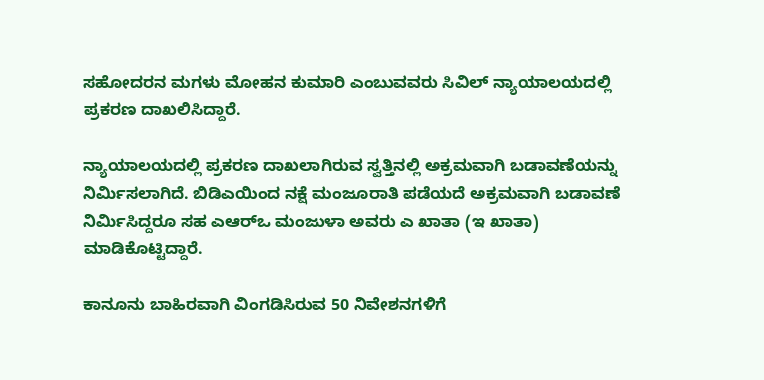ಸಹೋದರನ ಮಗಳು ಮೋಹನ ಕುಮಾರಿ ಎಂಬುವವರು ಸಿವಿಲ್‌ ನ್ಯಾಯಾಲಯದಲ್ಲಿ ಪ್ರಕರಣ ದಾಖಲಿಸಿದ್ದಾರೆ.

ನ್ಯಾಯಾಲಯದಲ್ಲಿ ಪ್ರಕರಣ ದಾಖಲಾಗಿರುವ ಸ್ವತ್ತಿನಲ್ಲಿ ಅಕ್ರಮವಾಗಿ ಬಡಾವಣೆಯನ್ನು ನಿರ್ಮಿಸಲಾಗಿದೆ. ಬಿಡಿಎಯಿಂದ ನಕ್ಷೆ ಮಂಜೂರಾತಿ ಪಡೆಯದೆ ಅಕ್ರಮವಾಗಿ ಬಡಾವಣೆ ನಿರ್ಮಿಸಿದ್ದರೂ ಸಹ ಎಆರ್‌ಒ ಮಂಜುಳಾ ಅವರು ಎ ಖಾತಾ (ಇ ಖಾತಾ) ಮಾಡಿಕೊಟ್ಟಿದ್ದಾರೆ.

ಕಾನೂನು ಬಾಹಿರವಾಗಿ ವಿಂಗಡಿಸಿರುವ 50 ನಿವೇಶನಗಳಿಗೆ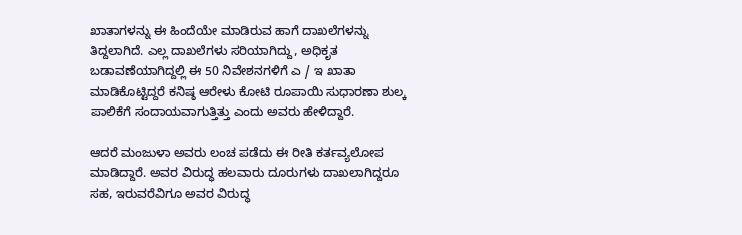ಖಾತಾಗಳನ್ನು ಈ ಹಿಂದೆಯೇ ಮಾಡಿರುವ ಹಾಗೆ ದಾಖಲೆಗಳನ್ನು ತಿದ್ದಲಾಗಿದೆ. ಎಲ್ಲ ದಾಖಲೆಗಳು ಸರಿಯಾಗಿದ್ದು, ಅಧಿಕೃತ ಬಡಾವಣೆಯಾಗಿದ್ದಲ್ಲಿ ಈ 50 ನಿವೇಶನಗಳಿಗೆ ಎ / ಇ ಖಾತಾ ಮಾಡಿಕೊಟ್ಟಿದ್ದರೆ ಕನಿಷ್ಠ ಆರೇಳು ಕೋಟಿ ರೂಪಾಯಿ ಸುಧಾರಣಾ ಶುಲ್ಕ ಪಾಲಿಕೆಗೆ ಸಂದಾಯವಾಗುತ್ತಿತ್ತು ಎಂದು ಅವರು ಹೇಳಿದ್ದಾರೆ.

ಆದರೆ ಮಂಜುಳಾ ಅವರು ಲಂಚ ಪಡೆದು ಈ ರೀತಿ ಕರ್ತವ್ಯಲೋಪ ಮಾಡಿದ್ದಾರೆ. ಅವರ ವಿರುದ್ಧ ಹಲವಾರು ದೂರುಗಳು ದಾಖಲಾಗಿದ್ದರೂ ಸಹ, ಇರುವರೆವಿಗೂ ಅವರ ವಿರುದ್ಧ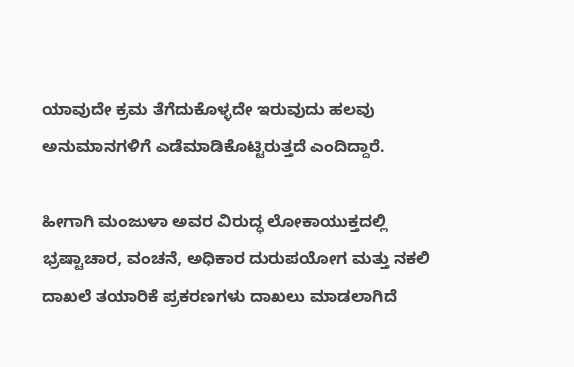ಯಾವುದೇ ಕ್ರಮ ತೆಗೆದುಕೊಳ್ಳದೇ ಇರುವುದು ಹಲವು ಅನುಮಾನಗಳಿಗೆ ಎಡೆಮಾಡಿಕೊಟ್ಟಿರುತ್ತದೆ ಎಂದಿದ್ದಾರೆ.

ಹೀಗಾಗಿ ಮಂಜುಳಾ ಅವರ ವಿರುದ್ಧ ಲೋಕಾಯುಕ್ತದಲ್ಲಿ ಭ್ರಷ್ಟಾಚಾರ, ವಂಚನೆ, ಅಧಿಕಾರ ದುರುಪಯೋಗ ಮತ್ತು ನಕಲಿ ದಾಖಲೆ ತಯಾರಿಕೆ ಪ್ರಕರಣಗಳು ದಾಖಲು ಮಾಡಲಾಗಿದೆ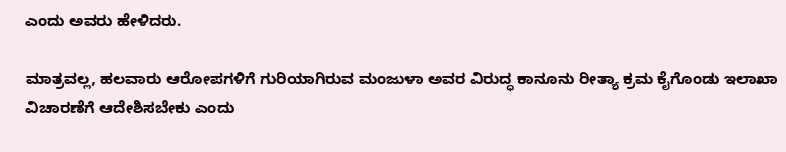ಎಂದು ಅವರು ಹೇಳಿದರು.

ಮಾತ್ರವಲ್ಲ, ಹಲವಾರು ಆರೋಪಗಳಿಗೆ ಗುರಿಯಾಗಿರುವ ಮಂಜುಳಾ ಅವರ ವಿರುದ್ಧ ಕಾನೂನು ರೀತ್ಯಾ ಕ್ರಮ ಕೈಗೊಂಡು ಇಲಾಖಾ ವಿಚಾರಣೆಗೆ ಆದೇಶಿಸಬೇಕು ಎಂದು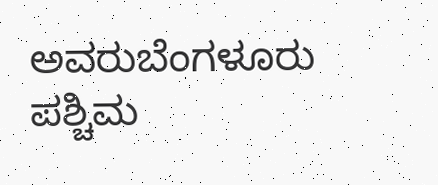ಅವರುಬೆಂಗಳೂರು ಪಶ್ಚಿಮ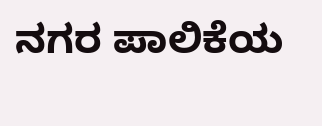ನಗರ ಪಾಲಿಕೆಯ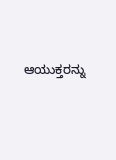ಆಯುಕ್ತರನ್ನು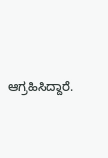ಆಗ್ರಹಿಸಿದ್ದಾರೆ.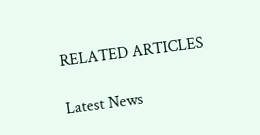RELATED ARTICLES

Latest News